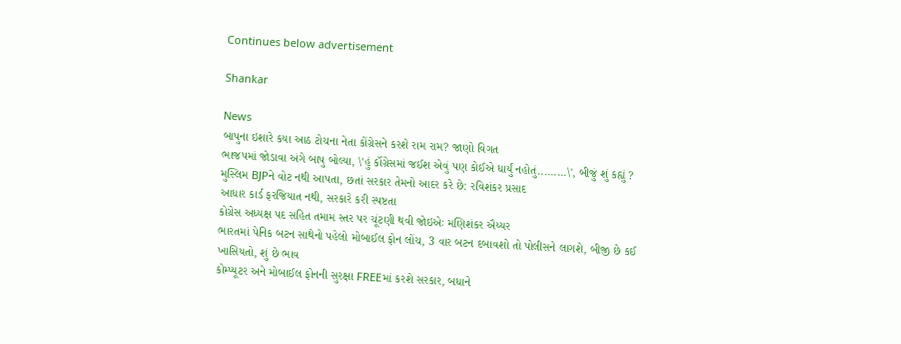Continues below advertisement

Shankar

News
બાપુના ઇશારે કયા આઠ ટોચના નેતા કોંગ્રેસને કરશે રામ રામ? જાણો વિગત
ભાજપમાં જોડાવા અંગે બાપુ બોલ્યા, \'હું કૉંગ્રેસમાં જઈશ એવું પણ કોઈએ ધાર્યું નહોતું.........\', બીજું શું કહ્યું ?
મુસ્લિમ BJPને વોટ નથી આપતા, છતાં સરકાર તેમનો આદર કરે છે: રવિશંકર પ્રસાદ
આધાર કાર્ડ ફરજિયાત નથી, સરકારે કરી સ્પષ્ટતા
કોગ્રેસ અધ્યક્ષ પદ સહિત તમામ સ્તર પર ચૂંટણી થવી જોઇએઃ મણિશંકર ઐય્યર
ભારતમાં પેનિક બટન સાથેનો પહેલો મોબાઈલ ફોન લોંચ, 3 વાર બટન દબાવશો તો પોલીસને લાગશે, બીજી છે કઈ ખાસિયતો, શું છે ભાવ
કોમ્પ્યૂટર અને મોબાઈલ ફોનની સુરક્ષા FREEમાં કરશે સરકાર, બધાને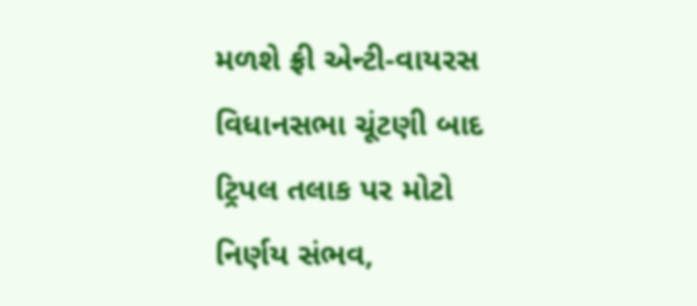મળશે ફ્રી એન્ટી-વાયરસ
વિધાનસભા ચૂંટણી બાદ ટ્રિપલ તલાક પર મોટો નિર્ણય સંભવ,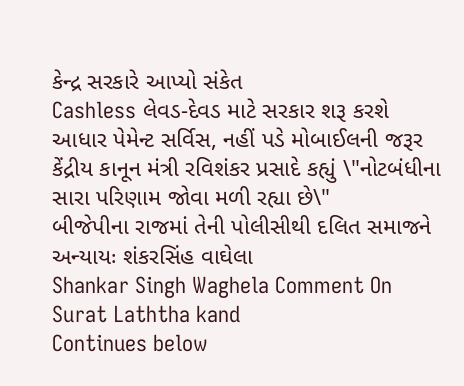કેન્દ્ર સરકારે આપ્યો સંકેત
Cashless લેવડ-દેવડ માટે સરકાર શરૂ કરશે આધાર પેમેન્ટ સર્વિસ, નહીં પડે મોબાઈલની જરૂર
કેંદ્રીય કાનૂન મંત્રી રવિશંકર પ્રસાદે કહ્યું \"નોટબંધીના સારા પરિણામ જોવા મળી રહ્યા છે\"
બીજેપીના રાજમાં તેની પોલીસીથી દલિત સમાજને અન્યાયઃ શંકરસિંહ વાઘેલા
Shankar Singh Waghela Comment On Surat Laththa kand
Continues below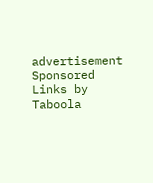advertisement
Sponsored Links by Taboola